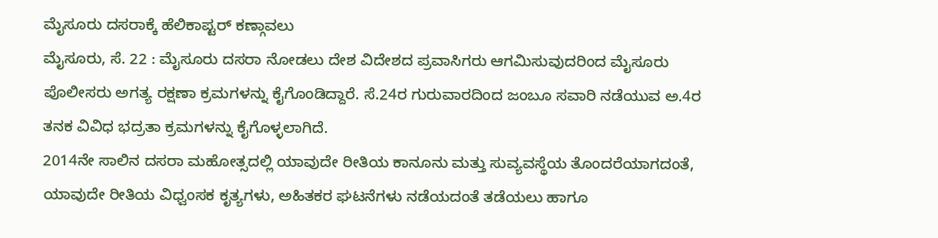ಮೈಸೂರು ದಸರಾಕ್ಕೆ ಹೆಲಿಕಾಪ್ಟರ್ ಕಣ್ಗಾವಲು
ಮೈಸೂರು, ಸೆ. 22 : ಮೈಸೂರು ದಸರಾ ನೋಡಲು ದೇಶ ವಿದೇಶದ ಪ್ರವಾಸಿಗರು ಆಗಮಿಸುವುದರಿಂದ ಮೈಸೂರು ಪೊಲೀಸರು ಅಗತ್ಯ ರಕ್ಷಣಾ ಕ್ರಮಗಳನ್ನು ಕೈಗೊಂಡಿದ್ದಾರೆ. ಸೆ.24ರ ಗುರುವಾರದಿಂದ ಜಂಬೂ ಸವಾರಿ ನಡೆಯುವ ಅ.4ರ ತನಕ ವಿವಿಧ ಭದ್ರತಾ ಕ್ರಮಗಳನ್ನು ಕೈಗೊಳ್ಳಲಾಗಿದೆ.
2014ನೇ ಸಾಲಿನ ದಸರಾ ಮಹೋತ್ಸದಲ್ಲಿ ಯಾವುದೇ ರೀತಿಯ ಕಾನೂನು ಮತ್ತು ಸುವ್ಯವಸ್ಥೆಯ ತೊಂದರೆಯಾಗದಂತೆ, ಯಾವುದೇ ರೀತಿಯ ವಿಧ್ವಂಸಕ ಕೃತ್ಯಗಳು, ಅಹಿತಕರ ಘಟನೆಗಳು ನಡೆಯದಂತೆ ತಡೆಯಲು ಹಾಗೂ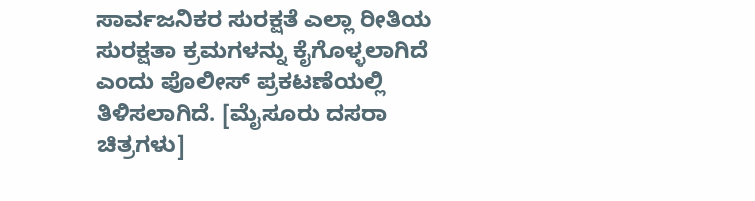ಸಾರ್ವಜನಿಕರ ಸುರಕ್ಷತೆ ಎಲ್ಲಾ ರೀತಿಯ ಸುರಕ್ಷತಾ ಕ್ರಮಗಳನ್ನು ಕೈಗೊಳ್ಳಲಾಗಿದೆ ಎಂದು ಪೊಲೀಸ್ ಪ್ರಕಟಣೆಯಲ್ಲಿ ತಿಳಿಸಲಾಗಿದೆ. [ಮೈಸೂರು ದಸರಾ ಚಿತ್ರಗಳು]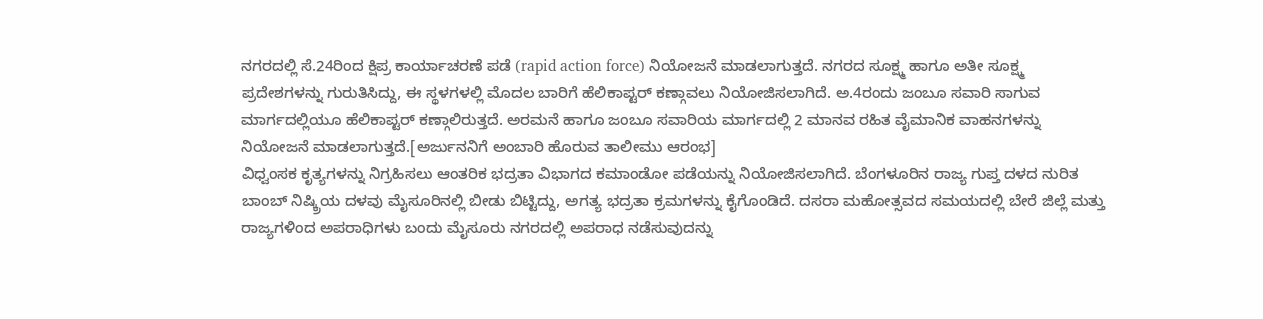ನಗರದಲ್ಲಿ ಸೆ.24ರಿಂದ ಕ್ಷಿಪ್ರ ಕಾರ್ಯಾಚರಣೆ ಪಡೆ (rapid action force) ನಿಯೋಜನೆ ಮಾಡಲಾಗುತ್ತದೆ. ನಗರದ ಸೂಕ್ಷ್ಮ ಹಾಗೂ ಅತೀ ಸೂಕ್ಷ್ಮ ಪ್ರದೇಶಗಳನ್ನು ಗುರುತಿಸಿದ್ದು, ಈ ಸ್ಥಳಗಳಲ್ಲಿ ಮೊದಲ ಬಾರಿಗೆ ಹೆಲಿಕಾಪ್ಟರ್ ಕಣ್ಗಾವಲು ನಿಯೋಜಿಸಲಾಗಿದೆ. ಅ.4ರಂದು ಜಂಬೂ ಸವಾರಿ ಸಾಗುವ ಮಾರ್ಗದಲ್ಲಿಯೂ ಹೆಲಿಕಾಪ್ಟರ್ ಕಣ್ಗಾಲಿರುತ್ತದೆ. ಅರಮನೆ ಹಾಗೂ ಜಂಬೂ ಸವಾರಿಯ ಮಾರ್ಗದಲ್ಲಿ 2 ಮಾನವ ರಹಿತ ವೈಮಾನಿಕ ವಾಹನಗಳನ್ನು ನಿಯೋಜನೆ ಮಾಡಲಾಗುತ್ತದೆ.[ಅರ್ಜುನನಿಗೆ ಅಂಬಾರಿ ಹೊರುವ ತಾಲೀಮು ಆರಂಭ]
ವಿಧ್ವಂಸಕ ಕೃತ್ಯಗಳನ್ನು ನಿಗ್ರಹಿಸಲು ಆಂತರಿಕ ಭದ್ರತಾ ವಿಭಾಗದ ಕಮಾಂಡೋ ಪಡೆಯನ್ನು ನಿಯೋಜಿಸಲಾಗಿದೆ. ಬೆಂಗಳೂರಿನ ರಾಜ್ಯ ಗುಪ್ತ ದಳದ ನುರಿತ ಬಾಂಬ್ ನಿಷ್ಕ್ರಿಯ ದಳವು ಮೈಸೂರಿನಲ್ಲಿ ಬೀಡು ಬಿಟ್ಟಿದ್ದು, ಅಗತ್ಯ ಭದ್ರತಾ ಕ್ರಮಗಳನ್ನು ಕೈಗೊಂಡಿದೆ. ದಸರಾ ಮಹೋತ್ಸವದ ಸಮಯದಲ್ಲಿ ಬೇರೆ ಜಿಲ್ಲೆ ಮತ್ತು ರಾಜ್ಯಗಳಿಂದ ಅಪರಾಧಿಗಳು ಬಂದು ಮೈಸೂರು ನಗರದಲ್ಲಿ ಅಪರಾಧ ನಡೆಸುವುದನ್ನು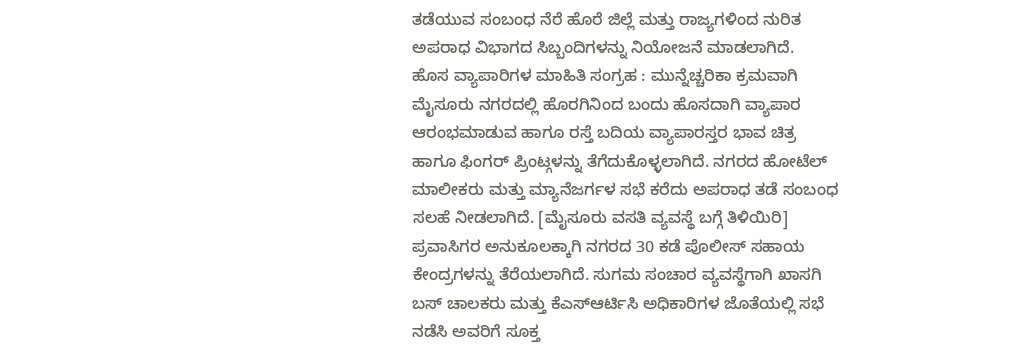ತಡೆಯುವ ಸಂಬಂಧ ನೆರೆ ಹೊರೆ ಜಿಲ್ಲೆ ಮತ್ತು ರಾಜ್ಯಗಳಿಂದ ನುರಿತ ಅಪರಾಧ ವಿಭಾಗದ ಸಿಬ್ಬಂದಿಗಳನ್ನು ನಿಯೋಜನೆ ಮಾಡಲಾಗಿದೆ.
ಹೊಸ ವ್ಯಾಪಾರಿಗಳ ಮಾಹಿತಿ ಸಂಗ್ರಹ : ಮುನ್ನೆಚ್ಚರಿಕಾ ಕ್ರಮವಾಗಿ ಮೈಸೂರು ನಗರದಲ್ಲಿ ಹೊರಗಿನಿಂದ ಬಂದು ಹೊಸದಾಗಿ ವ್ಯಾಪಾರ ಆರಂಭಮಾಡುವ ಹಾಗೂ ರಸ್ತೆ ಬದಿಯ ವ್ಯಾಪಾರಸ್ತರ ಭಾವ ಚಿತ್ರ ಹಾಗೂ ಫಿಂಗರ್ ಪ್ರಿಂಟ್ಗಳನ್ನು ತೆಗೆದುಕೊಳ್ಳಲಾಗಿದೆ. ನಗರದ ಹೋಟೆಲ್ ಮಾಲೀಕರು ಮತ್ತು ಮ್ಯಾನೆಜರ್ಗಳ ಸಭೆ ಕರೆದು ಅಪರಾಧ ತಡೆ ಸಂಬಂಧ ಸಲಹೆ ನೀಡಲಾಗಿದೆ. [ಮೈಸೂರು ವಸತಿ ವ್ಯವಸ್ಥೆ ಬಗ್ಗೆ ತಿಳಿಯಿರಿ]
ಪ್ರವಾಸಿಗರ ಅನುಕೂಲಕ್ಕಾಗಿ ನಗರದ 30 ಕಡೆ ಪೊಲೀಸ್ ಸಹಾಯ ಕೇಂದ್ರಗಳನ್ನು ತೆರೆಯಲಾಗಿದೆ. ಸುಗಮ ಸಂಚಾರ ವ್ಯವಸ್ಥೆಗಾಗಿ ಖಾಸಗಿ ಬಸ್ ಚಾಲಕರು ಮತ್ತು ಕೆಎಸ್ಆರ್ಟಿಸಿ ಅಧಿಕಾರಿಗಳ ಜೊತೆಯಲ್ಲಿ ಸಭೆ ನಡೆಸಿ ಅವರಿಗೆ ಸೂಕ್ತ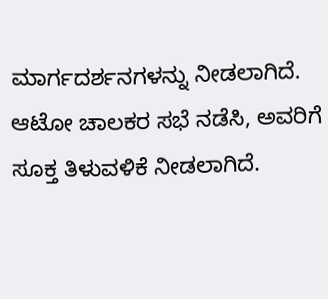ಮಾರ್ಗದರ್ಶನಗಳನ್ನು ನೀಡಲಾಗಿದೆ. ಆಟೋ ಚಾಲಕರ ಸಭೆ ನಡೆಸಿ, ಅವರಿಗೆ ಸೂಕ್ತ ತಿಳುವಳಿಕೆ ನೀಡಲಾಗಿದೆ.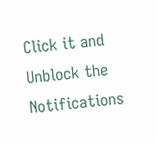Click it and Unblock the Notifications